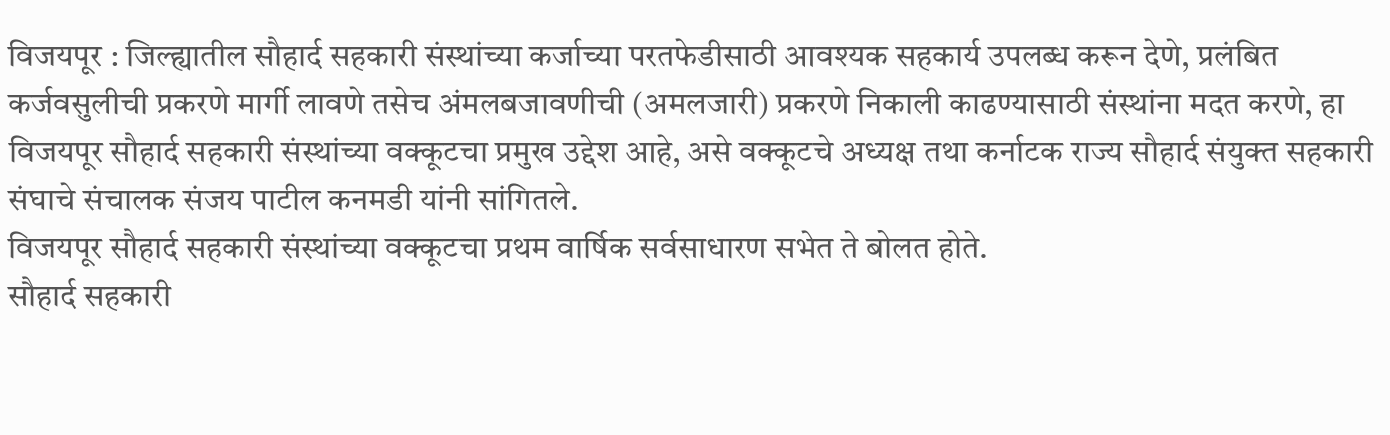विजयपूर : जिल्ह्यातील सौहार्द सहकारी संस्थांच्या कर्जाच्या परतफेडीसाठी आवश्यक सहकार्य उपलब्ध करून देणे, प्रलंबित कर्जवसुलीची प्रकरणे मार्गी लावणे तसेच अंमलबजावणीची (अमलजारी) प्रकरणे निकाली काढण्यासाठी संस्थांना मदत करणे, हा विजयपूर सौहार्द सहकारी संस्थांच्या वक्कूटचा प्रमुख उद्देश आहे, असे वक्कूटचे अध्यक्ष तथा कर्नाटक राज्य सौहार्द संयुक्त सहकारी संघाचे संचालक संजय पाटील कनमडी यांनी सांगितले.
विजयपूर सौहार्द सहकारी संस्थांच्या वक्कूटचा प्रथम वार्षिक सर्वसाधारण सभेत ते बोलत होते.
सौहार्द सहकारी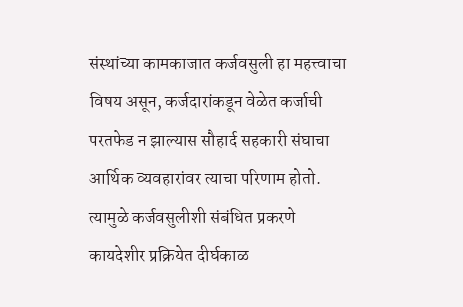संस्थांच्या कामकाजात कर्जवसुली हा महत्त्वाचा विषय असून, कर्जदारांकडून वेळेत कर्जाची परतफेड न झाल्यास सौहार्द सहकारी संघाचा आर्थिक व्यवहारांवर त्याचा परिणाम होतो. त्यामुळे कर्जवसुलीशी संबंधित प्रकरणे कायदेशीर प्रक्रियेत दीर्घकाळ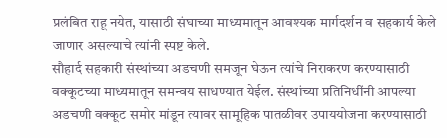प्रलंबित राहू नयेत, यासाठी संघाच्या माध्यमातून आवश्यक मार्गदर्शन व सहकार्य केले जाणार असल्याचे त्यांनी स्पष्ट केले.
सौहार्द सहकारी संस्थांच्या अडचणी समजून घेऊन त्यांचे निराकरण करण्यासाठी वक्कूटच्या माध्यमातून समन्वय साधण्यात येईल. संस्थांच्या प्रतिनिधींनी आपल्या अडचणी वक्कूट समोर मांडून त्यावर सामूहिक पातळीवर उपाययोजना करण्यासाठी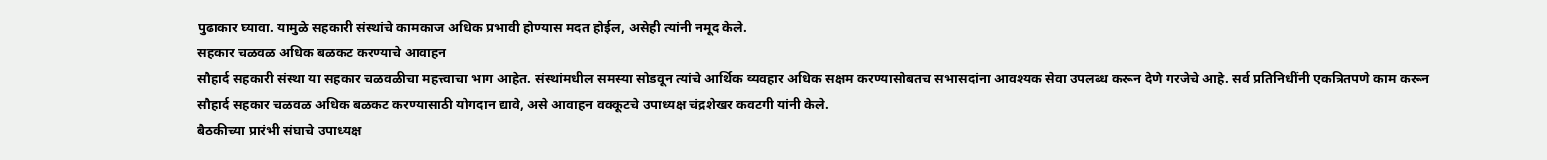पुढाकार घ्यावा. यामुळे सहकारी संस्थांचे कामकाज अधिक प्रभावी होण्यास मदत होईल, असेही त्यांनी नमूद केले.
सहकार चळवळ अधिक बळकट करण्याचे आवाहन
सौहार्द सहकारी संस्था या सहकार चळवळीचा महत्त्वाचा भाग आहेत. संस्थांमधील समस्या सोडवून त्यांचे आर्थिक व्यवहार अधिक सक्षम करण्यासोबतच सभासदांना आवश्यक सेवा उपलब्ध करून देणे गरजेचे आहे. सर्व प्रतिनिधींनी एकत्रितपणे काम करून सौहार्द सहकार चळवळ अधिक बळकट करण्यासाठी योगदान द्यावे, असे आवाहन वक्कूटचे उपाध्यक्ष चंद्रशेखर कवटगी यांनी केले.
बैठकीच्या प्रारंभी संघाचे उपाध्यक्ष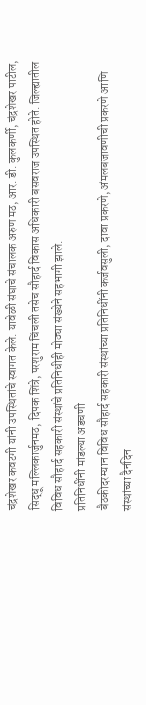चंद्रशेखर कवटगी यांनी उपस्थितांचे स्वागत केले. यावेळी संघाचे संचालक अरुण मठ, आर. डी. कुलकर्णी, चंद्रशेखर पाटील, सिद्धू मल्लिकार्जुनमठ, दिपक शिंत्रे, परशुराम चिंचली तसेच सौहार्द विकास अधिकारी बसवराज उपस्थित होते. जिल्ह्यातील विविध सौहार्द सहकारी संस्थांचे प्रतिनिधीही मोठ्या संख्येने सहभागी झाले.
प्रतिनिधींनी मांडल्या अडचणी
बैठकीदरम्यान विविध सौहार्द सहकारी संस्थांच्या प्रतिनिधींनी कर्जवसुली, दावा प्रकरणे, अंमलबजावणीची प्रकरणे आणि संस्थांच्या दैनंदिन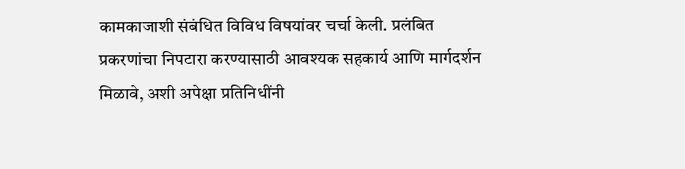कामकाजाशी संबंधित विविध विषयांवर चर्चा केली. प्रलंबित प्रकरणांचा निपटारा करण्यासाठी आवश्यक सहकार्य आणि मार्गदर्शन मिळावे, अशी अपेक्षा प्रतिनिधींनी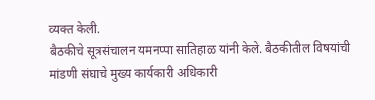व्यक्त केली.
बैठकीचे सूत्रसंचालन यमनप्पा सातिहाळ यांनी केले. बैठकीतील विषयांची मांडणी संघाचे मुख्य कार्यकारी अधिकारी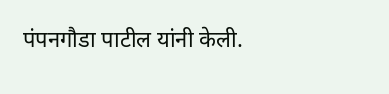पंपनगौडा पाटील यांनी केली.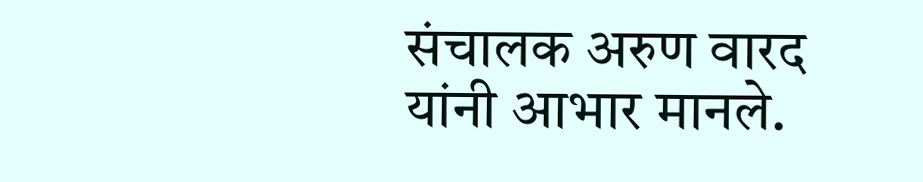संचालक अरुण वारद यांनी आभार मानले.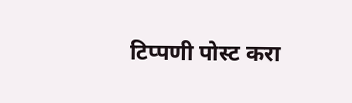टिप्पणी पोस्ट करा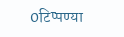0टिप्पण्या